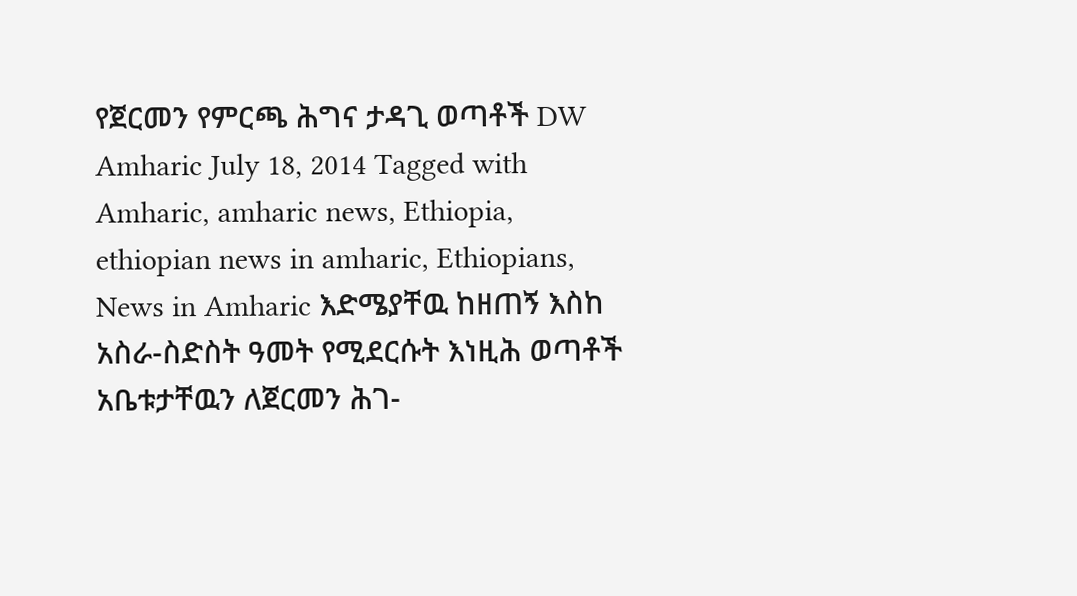የጀርመን የምርጫ ሕግና ታዳጊ ወጣቶች DW Amharic July 18, 2014 Tagged with Amharic, amharic news, Ethiopia, ethiopian news in amharic, Ethiopians, News in Amharic እድሜያቸዉ ከዘጠኝ እስከ አስራ-ስድስት ዓመት የሚደርሱት እነዚሕ ወጣቶች አቤቱታቸዉን ለጀርመን ሕገ-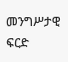መንግሥታዊ ፍርድ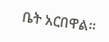ቤት አርበዋል።